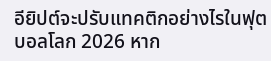อียิปต์จะปรับแทคติกอย่างไรในฟุตบอลโลก 2026 หาก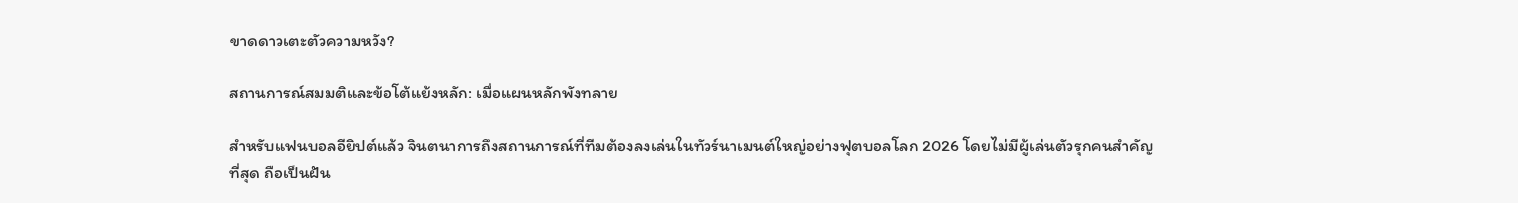ขาดดาวเตะตัวความหวัง?

สถานการณ์สมมติและข้อโต้แย้งหลัก: เมื่อแผนหลักพังทลาย

สำหรับแฟนบอลอียิปต์แล้ว จินตนาการถึงสถานการณ์ที่ทีมต้องลงเล่นในทัวร์นาเมนต์ใหญ่อย่างฟุตบอลโลก 2026 โดยไม่มีผู้เล่นตัวรุกคนสำคัญที่สุด ถือเป็นฝัน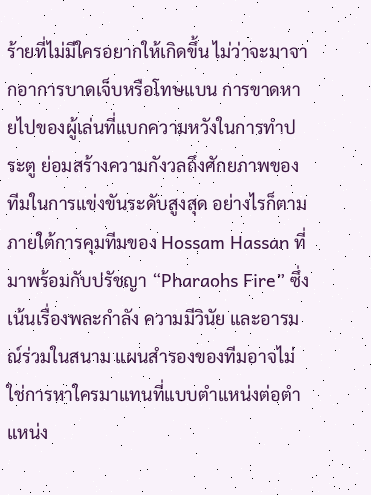ร้ายที่ไม่มีใครอยากให้เกิดขึ้น ไม่ว่าจะมาจากอาการบาดเจ็บหรือโทษแบน การขาดหายไปของผู้เล่นที่แบกความหวังในการทำประตู ย่อมสร้างความกังวลถึงศักยภาพของทีมในการแข่งขันระดับสูงสุด อย่างไรก็ตาม ภายใต้การคุมทีมของ Hossam Hassan ที่มาพร้อมกับปรัชญา “Pharaohs Fire” ซึ่งเน้นเรื่องพละกำลัง ความมีวินัย และอารมณ์ร่วมในสนาม แผนสำรองของทีมอาจไม่ใช่การหาใครมาแทนที่แบบตำแหน่งต่อตำแหน่ง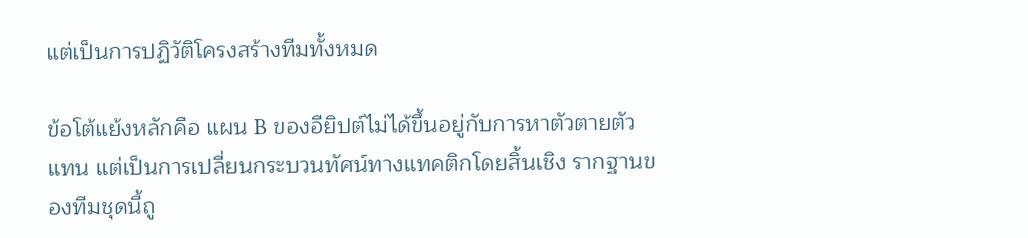แต่เป็นการปฏิวัติโครงสร้างทีมทั้งหมด

ข้อโต้แย้งหลักคือ แผน B ของอียิปต์ไม่ได้ขึ้นอยู่กับการหาตัวตายตัวแทน แต่เป็นการเปลี่ยนกระบวนทัศน์ทางแทคติกโดยสิ้นเชิง รากฐานของทีมชุดนี้ถู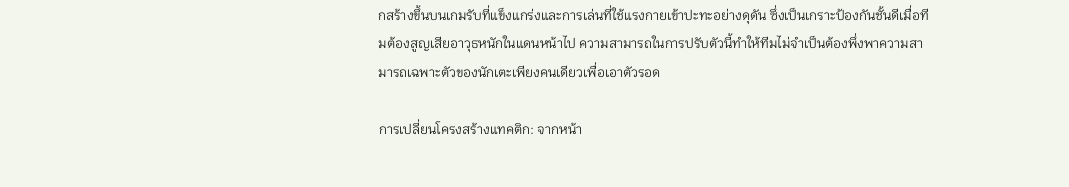กสร้างขึ้นบนเกมรับที่แข็งแกร่งและการเล่นที่ใช้แรงกายเข้าปะทะอย่างดุดัน ซึ่งเป็นเกราะป้องกันชั้นดีเมื่อทีมต้องสูญเสียอาวุธหนักในแดนหน้าไป ความสามารถในการปรับตัวนี้ทำให้ทีมไม่จำเป็นต้องพึ่งพาความสามารถเฉพาะตัวของนักเตะเพียงคนเดียวเพื่อเอาตัวรอด

การเปลี่ยนโครงสร้างแทคติก: จากหน้า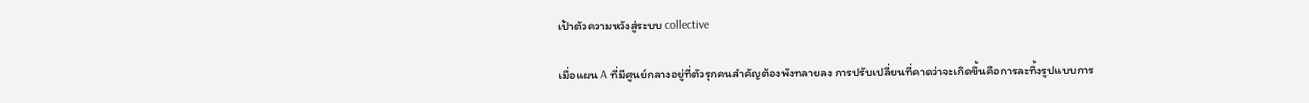เป้าตัวความหวังสู่ระบบ collective

เมื่อแผน A ที่มีศูนย์กลางอยู่ที่ตัวรุกคนสำคัญต้องพังทลายลง การปรับเปลี่ยนที่คาดว่าจะเกิดขึ้นคือการละทิ้งรูปแบบการ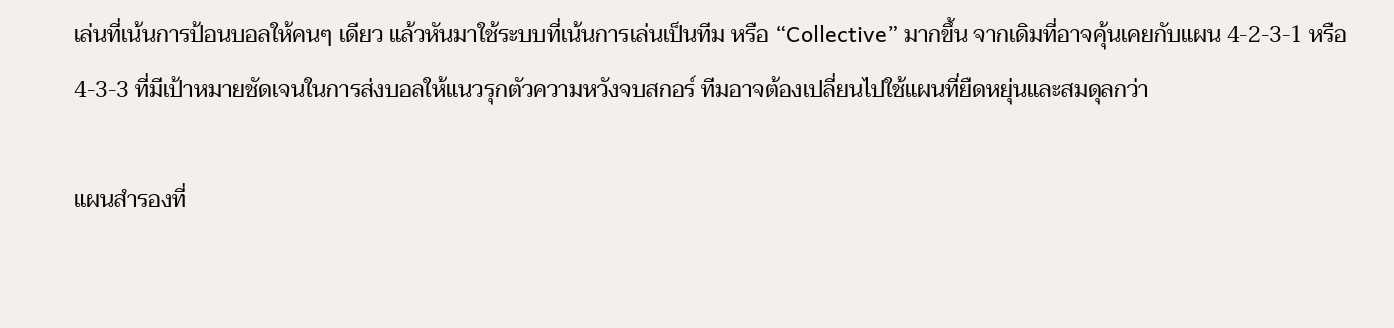เล่นที่เน้นการป้อนบอลให้คนๆ เดียว แล้วหันมาใช้ระบบที่เน้นการเล่นเป็นทีม หรือ “Collective” มากขึ้น จากเดิมที่อาจคุ้นเคยกับแผน 4-2-3-1 หรือ 4-3-3 ที่มีเป้าหมายชัดเจนในการส่งบอลให้แนวรุกตัวความหวังจบสกอร์ ทีมอาจต้องเปลี่ยนไปใช้แผนที่ยืดหยุ่นและสมดุลกว่า

แผนสำรองที่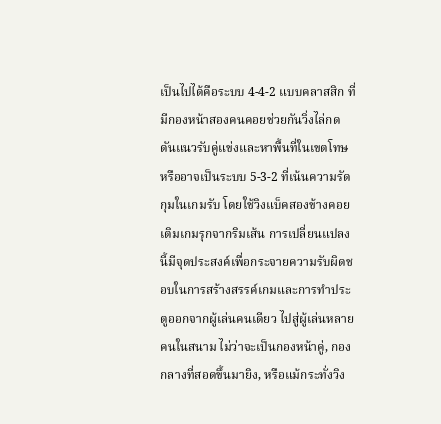เป็นไปได้คือระบบ 4-4-2 แบบคลาสสิก ที่มีกองหน้าสองคนคอยช่วยกันวิ่งไล่กดดันแนวรับคู่แข่งและหาพื้นที่ในเขตโทษ หรืออาจเป็นระบบ 5-3-2 ที่เน้นความรัดกุมในเกมรับ โดยใช้วิงแบ็คสองข้างคอยเติมเกมรุกจากริมเส้น การเปลี่ยนแปลงนี้มีจุดประสงค์เพื่อกระจายความรับผิดชอบในการสร้างสรรค์เกมและการทำประตูออกจากผู้เล่นคนเดียว ไปสู่ผู้เล่นหลายคนในสนาม ไม่ว่าจะเป็นกองหน้าคู่, กองกลางที่สอดขึ้นมายิง, หรือแม้กระทั่งวิง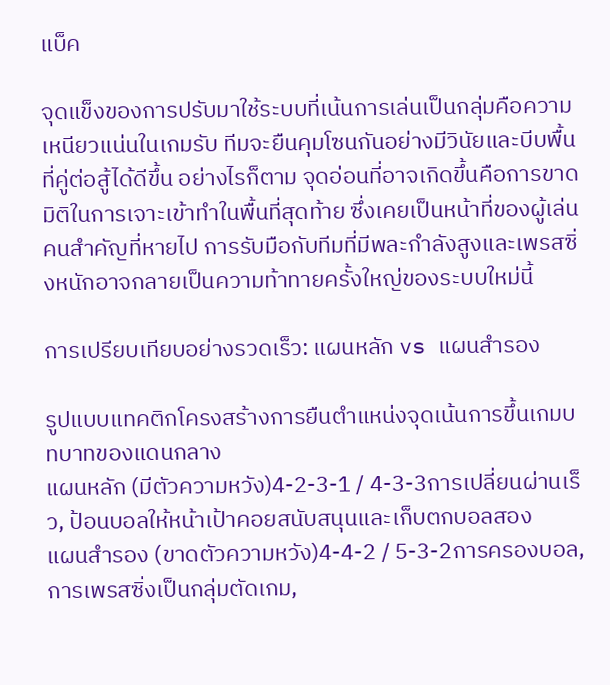แบ็ค

จุดแข็งของการปรับมาใช้ระบบที่เน้นการเล่นเป็นกลุ่มคือความเหนียวแน่นในเกมรับ ทีมจะยืนคุมโซนกันอย่างมีวินัยและบีบพื้นที่คู่ต่อสู้ได้ดีขึ้น อย่างไรก็ตาม จุดอ่อนที่อาจเกิดขึ้นคือการขาดมิติในการเจาะเข้าทำในพื้นที่สุดท้าย ซึ่งเคยเป็นหน้าที่ของผู้เล่นคนสำคัญที่หายไป การรับมือกับทีมที่มีพละกำลังสูงและเพรสซิ่งหนักอาจกลายเป็นความท้าทายครั้งใหญ่ของระบบใหม่นี้

การเปรียบเทียบอย่างรวดเร็ว: แผนหลัก vs แผนสำรอง

รูปแบบแทคติกโครงสร้างการยืนตำแหน่งจุดเน้นการขึ้นเกมบทบาทของแดนกลาง
แผนหลัก (มีตัวความหวัง)4-2-3-1 / 4-3-3การเปลี่ยนผ่านเร็ว, ป้อนบอลให้หน้าเป้าคอยสนับสนุนและเก็บตกบอลสอง
แผนสำรอง (ขาดตัวความหวัง)4-4-2 / 5-3-2การครองบอล, การเพรสซิ่งเป็นกลุ่มตัดเกม,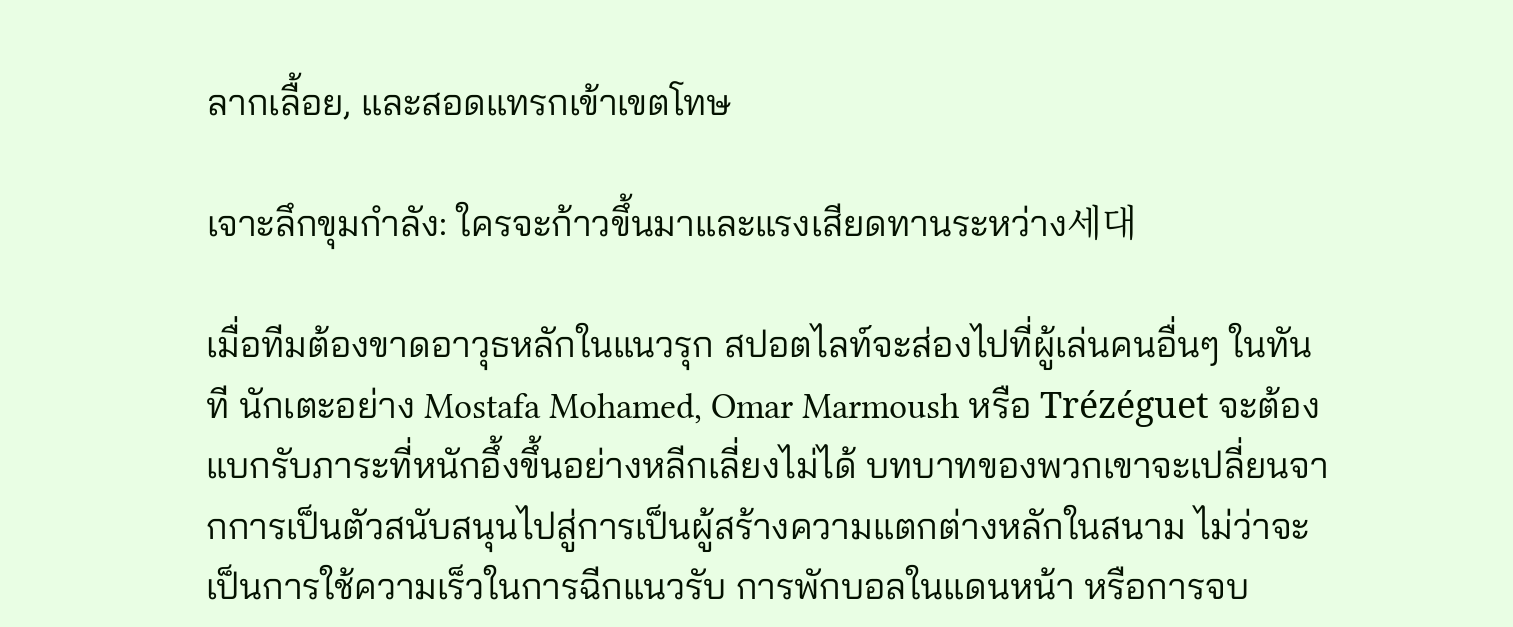ลากเลื้อย, และสอดแทรกเข้าเขตโทษ

เจาะลึกขุมกำลัง: ใครจะก้าวขึ้นมาและแรงเสียดทานระหว่าง세대

เมื่อทีมต้องขาดอาวุธหลักในแนวรุก สปอตไลท์จะส่องไปที่ผู้เล่นคนอื่นๆ ในทันที นักเตะอย่าง Mostafa Mohamed, Omar Marmoush หรือ Trézéguet จะต้องแบกรับภาระที่หนักอึ้งขึ้นอย่างหลีกเลี่ยงไม่ได้ บทบาทของพวกเขาจะเปลี่ยนจากการเป็นตัวสนับสนุนไปสู่การเป็นผู้สร้างความแตกต่างหลักในสนาม ไม่ว่าจะเป็นการใช้ความเร็วในการฉีกแนวรับ การพักบอลในแดนหน้า หรือการจบ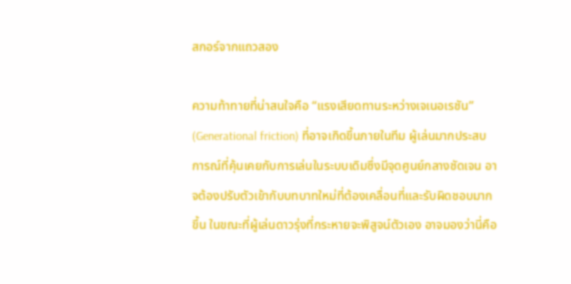สกอร์จากแถวสอง

ความท้าทายที่น่าสนใจคือ “แรงเสียดทานระหว่างเจเนอเรชัน” (Generational friction) ที่อาจเกิดขึ้นภายในทีม ผู้เล่นมากประสบการณ์ที่คุ้นเคยกับการเล่นในระบบเดิมซึ่งมีจุดศูนย์กลางชัดเจน อาจต้องปรับตัวเข้ากับบทบาทใหม่ที่ต้องเคลื่อนที่และรับผิดชอบมากขึ้น ในขณะที่ผู้เล่นดาวรุ่งที่กระหายจะพิสูจน์ตัวเอง อาจมองว่านี่คือ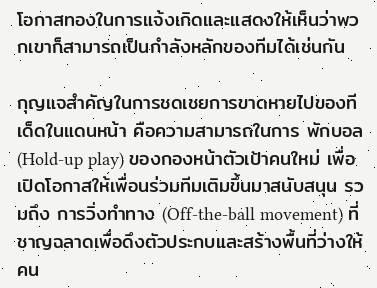โอกาสทองในการแจ้งเกิดและแสดงให้เห็นว่าพวกเขาก็สามารถเป็นกำลังหลักของทีมได้เช่นกัน

กุญแจสำคัญในการชดเชยการขาดหายไปของทีเด็ดในแดนหน้า คือความสามารถในการ พักบอล (Hold-up play) ของกองหน้าตัวเป้าคนใหม่ เพื่อเปิดโอกาสให้เพื่อนร่วมทีมเติมขึ้นมาสนับสนุน รวมถึง การวิ่งทำทาง (Off-the-ball movement) ที่ชาญฉลาดเพื่อดึงตัวประกบและสร้างพื้นที่ว่างให้คน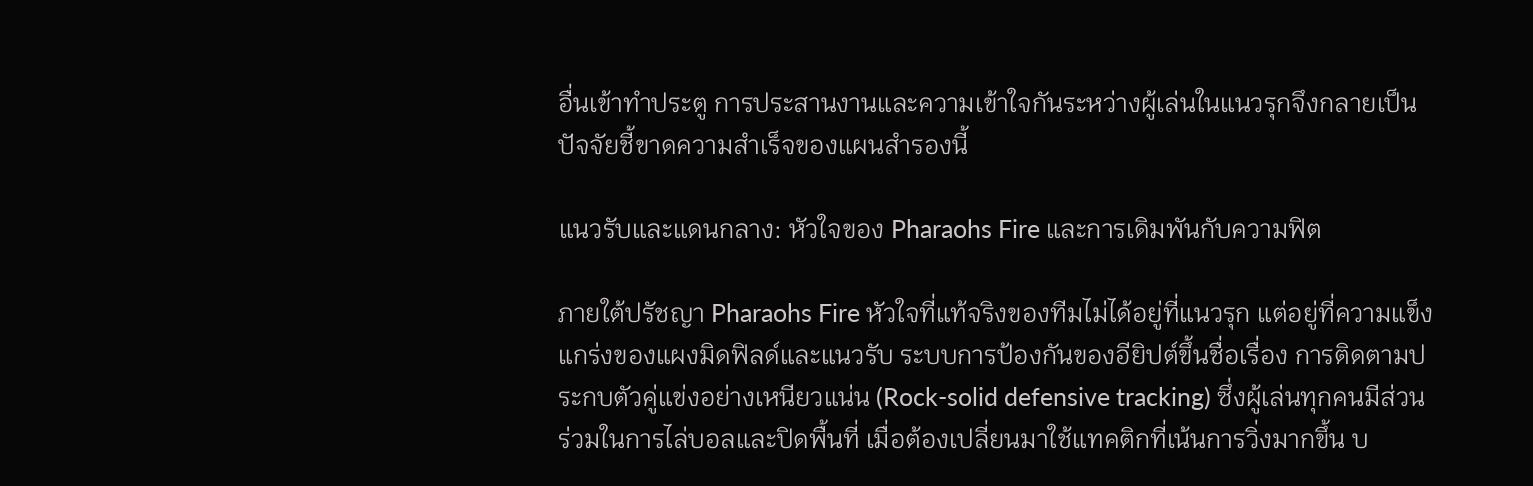อื่นเข้าทำประตู การประสานงานและความเข้าใจกันระหว่างผู้เล่นในแนวรุกจึงกลายเป็นปัจจัยชี้ขาดความสำเร็จของแผนสำรองนี้

แนวรับและแดนกลาง: หัวใจของ Pharaohs Fire และการเดิมพันกับความฟิต

ภายใต้ปรัชญา Pharaohs Fire หัวใจที่แท้จริงของทีมไม่ได้อยู่ที่แนวรุก แต่อยู่ที่ความแข็งแกร่งของแผงมิดฟิลด์และแนวรับ ระบบการป้องกันของอียิปต์ขึ้นชื่อเรื่อง การติดตามประกบตัวคู่แข่งอย่างเหนียวแน่น (Rock-solid defensive tracking) ซึ่งผู้เล่นทุกคนมีส่วนร่วมในการไล่บอลและปิดพื้นที่ เมื่อต้องเปลี่ยนมาใช้แทคติกที่เน้นการวิ่งมากขึ้น บ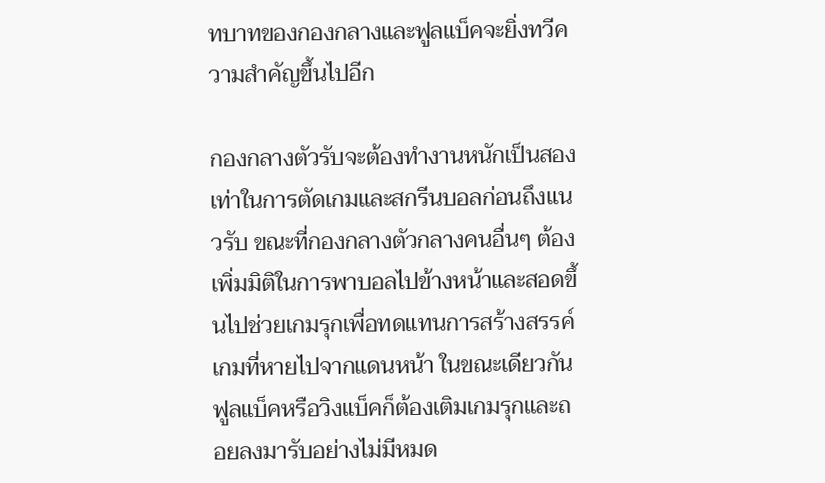ทบาทของกองกลางและฟูลแบ็คจะยิ่งทวีความสำคัญขึ้นไปอีก

กองกลางตัวรับจะต้องทำงานหนักเป็นสองเท่าในการตัดเกมและสกรีนบอลก่อนถึงแนวรับ ขณะที่กองกลางตัวกลางคนอื่นๆ ต้องเพิ่มมิติในการพาบอลไปข้างหน้าและสอดขึ้นไปช่วยเกมรุกเพื่อทดแทนการสร้างสรรค์เกมที่หายไปจากแดนหน้า ในขณะเดียวกัน ฟูลแบ็คหรือวิงแบ็คก็ต้องเติมเกมรุกและถอยลงมารับอย่างไม่มีหมด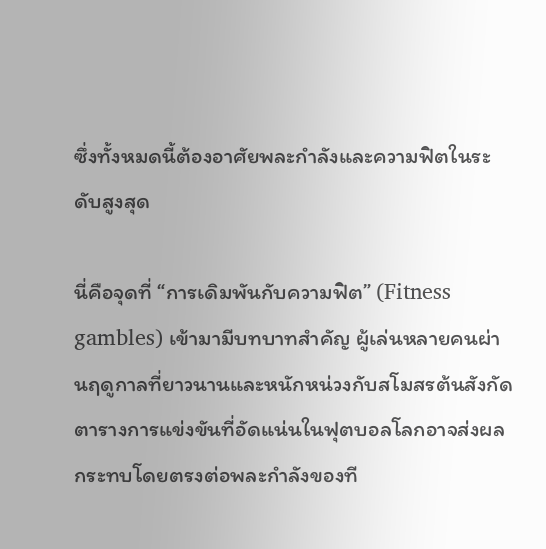ซึ่งทั้งหมดนี้ต้องอาศัยพละกำลังและความฟิตในระดับสูงสุด

นี่คือจุดที่ “การเดิมพันกับความฟิต” (Fitness gambles) เข้ามามีบทบาทสำคัญ ผู้เล่นหลายคนผ่านฤดูกาลที่ยาวนานและหนักหน่วงกับสโมสรต้นสังกัด ตารางการแข่งขันที่อัดแน่นในฟุตบอลโลกอาจส่งผลกระทบโดยตรงต่อพละกำลังของที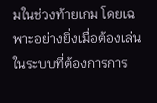มในช่วงท้ายเกม โดยเฉพาะอย่างยิ่งเมื่อต้องเล่นในระบบที่ต้องการการ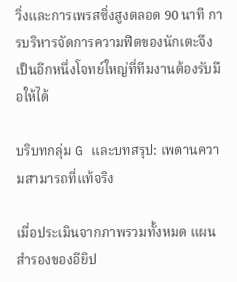วิ่งและการเพรสซิ่งสูงตลอด 90 นาที การบริหารจัดการความฟิตของนักเตะจึงเป็นอีกหนึ่งโจทย์ใหญ่ที่ทีมงานต้องรับมือให้ได้

บริบทกลุ่ม G และบทสรุป: เพดานความสามารถที่แท้จริง

เมื่อประเมินจากภาพรวมทั้งหมด แผนสำรองของอียิป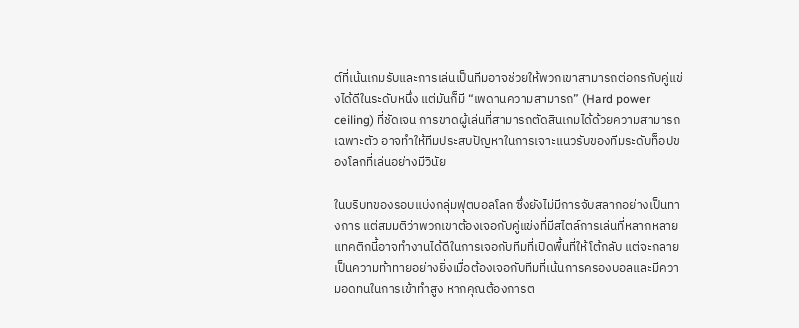ต์ที่เน้นเกมรับและการเล่นเป็นทีมอาจช่วยให้พวกเขาสามารถต่อกรกับคู่แข่งได้ดีในระดับหนึ่ง แต่มันก็มี “เพดานความสามารถ” (Hard power ceiling) ที่ชัดเจน การขาดผู้เล่นที่สามารถตัดสินเกมได้ด้วยความสามารถเฉพาะตัว อาจทำให้ทีมประสบปัญหาในการเจาะแนวรับของทีมระดับท็อปของโลกที่เล่นอย่างมีวินัย

ในบริบทของรอบแบ่งกลุ่มฟุตบอลโลก ซึ่งยังไม่มีการจับสลากอย่างเป็นทางการ แต่สมมติว่าพวกเขาต้องเจอกับคู่แข่งที่มีสไตล์การเล่นที่หลากหลาย แทคติกนี้อาจทำงานได้ดีในการเจอกับทีมที่เปิดพื้นที่ให้โต้กลับ แต่จะกลายเป็นความท้าทายอย่างยิ่งเมื่อต้องเจอกับทีมที่เน้นการครองบอลและมีความอดทนในการเข้าทำสูง หากคุณต้องการต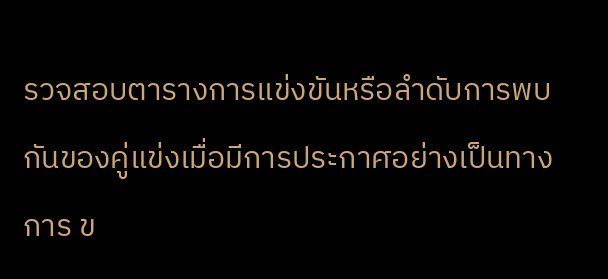รวจสอบตารางการแข่งขันหรือลำดับการพบกันของคู่แข่งเมื่อมีการประกาศอย่างเป็นทางการ ข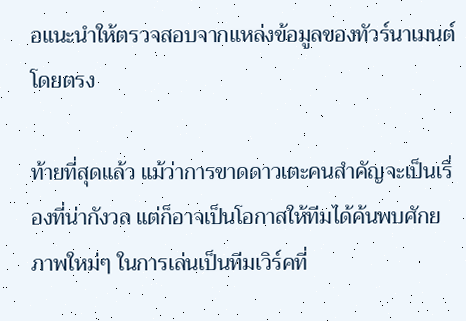อแนะนำให้ตรวจสอบจากแหล่งข้อมูลของทัวร์นาเมนต์โดยตรง

ท้ายที่สุดแล้ว แม้ว่าการขาดดาวเตะคนสำคัญจะเป็นเรื่องที่น่ากังวล แต่ก็อาจเป็นโอกาสให้ทีมได้ค้นพบศักยภาพใหม่ๆ ในการเล่นเป็นทีมเวิร์คที่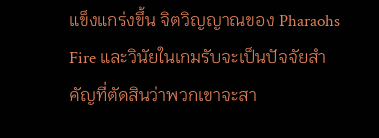แข็งแกร่งขึ้น จิตวิญญาณของ Pharaohs Fire และวินัยในเกมรับจะเป็นปัจจัยสำคัญที่ตัดสินว่าพวกเขาจะสา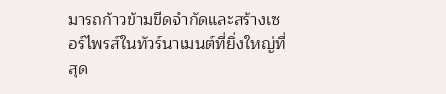มารถก้าวข้ามขีดจำกัดและสร้างเซอร์ไพรส์ในทัวร์นาเมนต์ที่ยิ่งใหญ่ที่สุด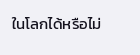ในโลกได้หรือไม่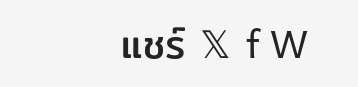แชร์ 𝕏 f W